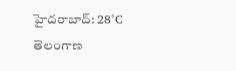హైదరాబాద్: 28°C
తెలంగాణ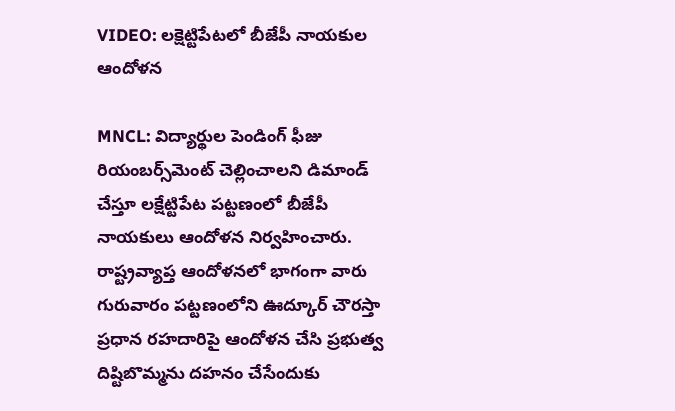VIDEO: లక్షెట్టిపేటలో బీజేపీ నాయకుల ఆందోళన

MNCL: విద్యార్థుల పెండింగ్ ఫీజు రియంబర్స్‌మెంట్ చెల్లించాలని డిమాండ్ చేస్తూ లక్షేట్టిపేట పట్టణంలో బీజేపీ నాయకులు ఆందోళన నిర్వహించారు. రాష్ట్రవ్యాప్త ఆందోళనలో భాగంగా వారు గురువారం పట్టణంలోని ఊద్కూర్ చౌరస్తా ప్రధాన రహదారిపై ఆందోళన చేసి ప్రభుత్వ దిష్టిబొమ్మను దహనం చేసేందుకు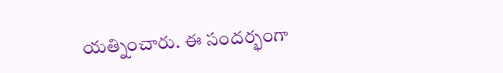యత్నించారు. ఈ సందర్భంగా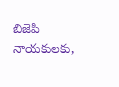బిజెపి నాయకులకు,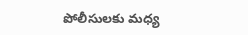పోలీసులకు మధ్య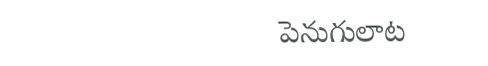పెనుగులాట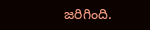జరిగింది.